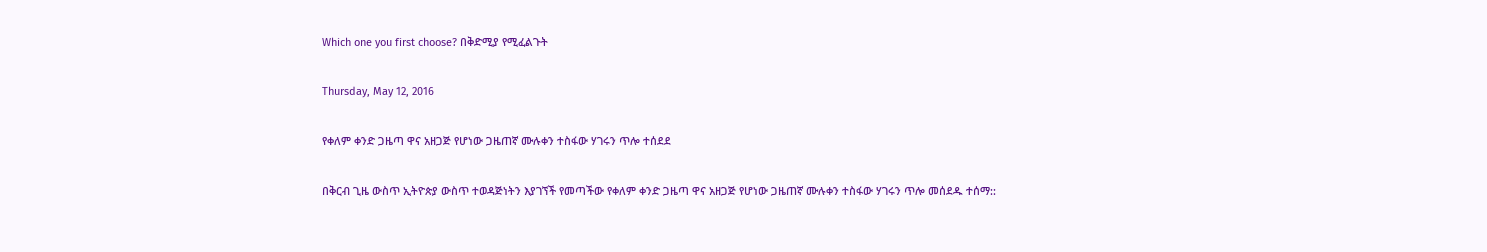Which one you first choose? በቅድሚያ የሚፈልጉት

Thursday, May 12, 2016

የቀለም ቀንድ ጋዜጣ ዋና አዘጋጅ የሆነው ጋዜጠኛ ሙሉቀን ተስፋው ሃገሩን ጥሎ ተሰደደ

በቅርብ ጊዜ ውስጥ ኢትዮጵያ ውስጥ ተወዳጅነትን እያገኘች የመጣችው የቀለም ቀንድ ጋዜጣ ዋና አዘጋጅ የሆነው ጋዜጠኛ ሙሉቀን ተስፋው ሃገሩን ጥሎ መሰደዱ ተሰማ::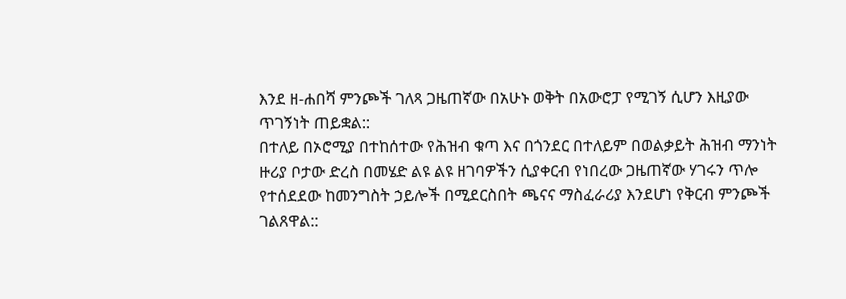እንደ ዘ-ሐበሻ ምንጮች ገለጻ ጋዜጠኛው በአሁኑ ወቅት በአውሮፓ የሚገኝ ሲሆን እዚያው ጥገኝነት ጠይቋል::
በተለይ በኦሮሚያ በተከሰተው የሕዝብ ቁጣ እና በጎንደር በተለይም በወልቃይት ሕዝብ ማንነት ዙሪያ ቦታው ድረስ በመሄድ ልዩ ልዩ ዘገባዎችን ሲያቀርብ የነበረው ጋዜጠኛው ሃገሩን ጥሎ የተሰደደው ከመንግስት ኃይሎች በሚደርስበት ጫናና ማስፈራሪያ እንደሆነ የቅርብ ምንጮች ገልጸዋል::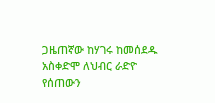ጋዜጠኛው ከሃገሩ ከመሰደዱ አስቀድሞ ለህብር ራድዮ የሰጠውን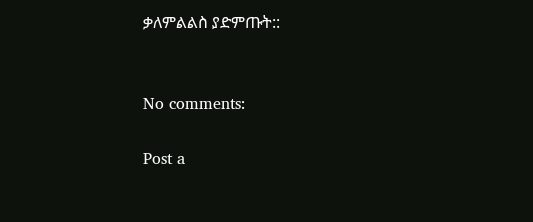ቃለምልልስ ያድምጡት::


No comments:

Post a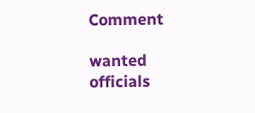Comment

wanted officials